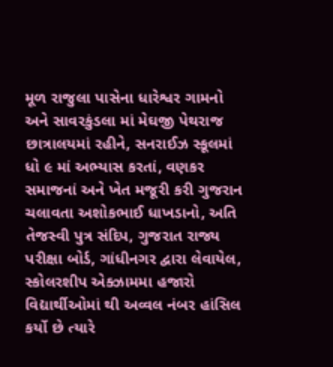મૂળ રાજુલા પાસેના ધારેશ્વર ગામનો અને સાવરકુંડલા માં મેઘજી પેથરાજ છાત્રાલયમાં રહીને, સનરાઈઝ સ્કૂલમાં ધો ૯ માં અભ્યાસ કરતાં, વણકર સમાજનાં અને ખેત મજૂરી કરી ગુજરાન ચલાવતા અશોકભાઈ ધાખડાનો, અતિ તેજસ્વી પુત્ર સંદિપ, ગુજરાત રાજ્ય પરીક્ષા બોર્ડ, ગાંધીનગર દ્વારા લેવાયેલ, સ્કોલરશીપ એક્ઝામમા હજારો વિદ્યાર્થીઓમાં થી અવ્વલ નંબર હાંસિલ કર્યો છે ત્યારે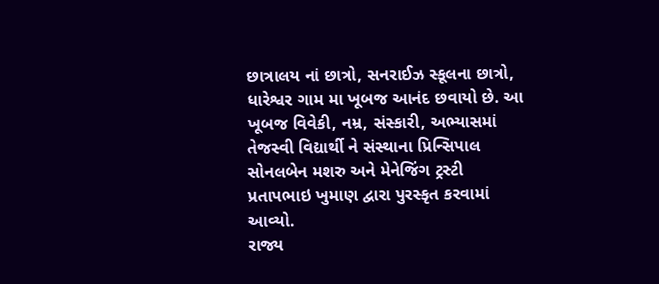છાત્રાલય નાં છાત્રો, સનરાઈઝ સ્કૂલના છાત્રો, ધારેશ્વર ગામ મા ખૂબજ આનંદ છવાયો છે. આ ખૂબજ વિવેકી, નમ્ર, સંસ્કારી, અભ્યાસમાં તેજસ્વી વિદ્યાર્થી ને સંસ્થાના પ્રિન્સિપાલ સોનલબેન મશરુ અને મેનેજિંગ ટ્રસ્ટી પ્રતાપભાઇ ખુમાણ દ્વારા પુરસ્કૃત કરવામાં આવ્યો.
રાજ્ય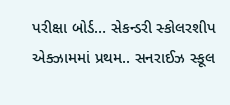પરીક્ષા બોર્ડ… સેકન્ડરી સ્કોલરશીપ એક્ઝામમાં પ્રથમ.. સનરાઈઝ સ્કૂલ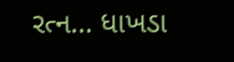રત્ન… ધાખડા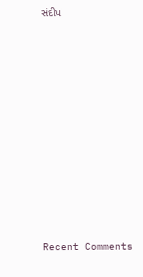સંદીપ

















Recent Comments